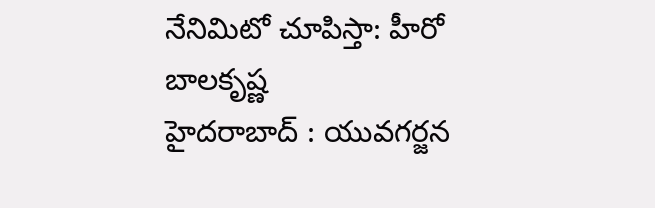నేనిమిటో చూపిస్తా: హీరో బాలకృష్ణ
హైదరాబాద్ : యువగర్జన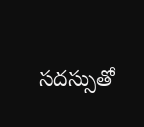సదస్సుతో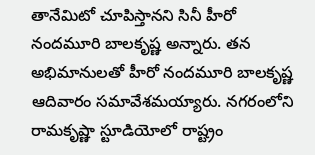తానేమిటో చూపిస్తానని సినీ హీరో నందమూరి బాలకృష్ణ అన్నారు. తన అభిమానులతో హీరో నందమూరి బాలకృష్ణ ఆదివారం సమావేశమయ్యారు. నగరంలోని రామకృష్ణా స్టూడియోలో రాష్ట్రం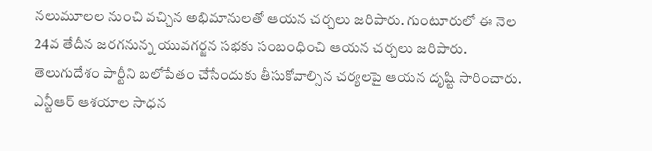నలుమూలల నుంచి వచ్చిన అభిమానులతో ఆయన చర్చలు జరిపారు. గుంటూరులో ఈ నెల 24వ తేదీన జరగనున్న యువగర్జన సభకు సంబంధించి ఆయన చర్చలు జరిపారు. తెలుగుదేశం పార్టీని బలోపేతం చేసేందుకు తీసుకోవాల్సిన చర్యలపై ఆయన దృష్టి సారించారు.
ఎన్టీఆర్ ఆశయాల సాధన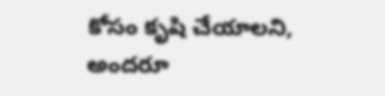కోసం కృషి చేయాలని, అందరూ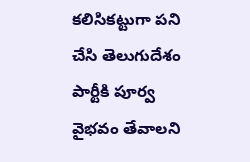కలిసికట్టుగా పని చేసి తెలుగుదేశం పార్టీకి పూర్వ వైభవం తేవాలని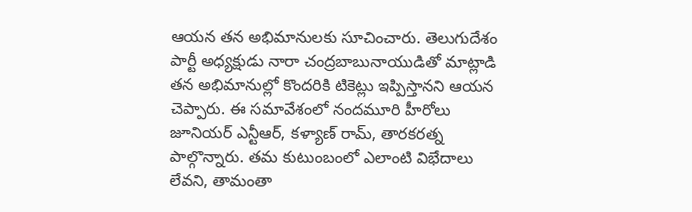ఆయన తన అభిమానులకు సూచించారు. తెలుగుదేశం పార్టీ అధ్యక్షుడు నారా చంద్రబాబునాయుడితో మాట్లాడి తన అభిమానుల్లో కొందరికి టికెట్లు ఇప్పిస్తానని ఆయన చెప్పారు. ఈ సమావేశంలో నందమూరి హీరోలు జూనియర్ ఎన్టీఆర్, కళ్యాణ్ రామ్, తారకరత్న పాల్గొన్నారు. తమ కుటుంబంలో ఎలాంటి విభేదాలు లేవని, తామంతా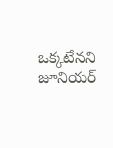ఒక్కటేనని జూనియర్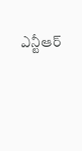ఎన్టీఆర్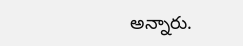అన్నారు.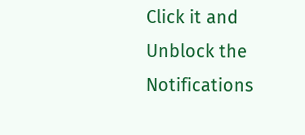Click it and Unblock the Notifications